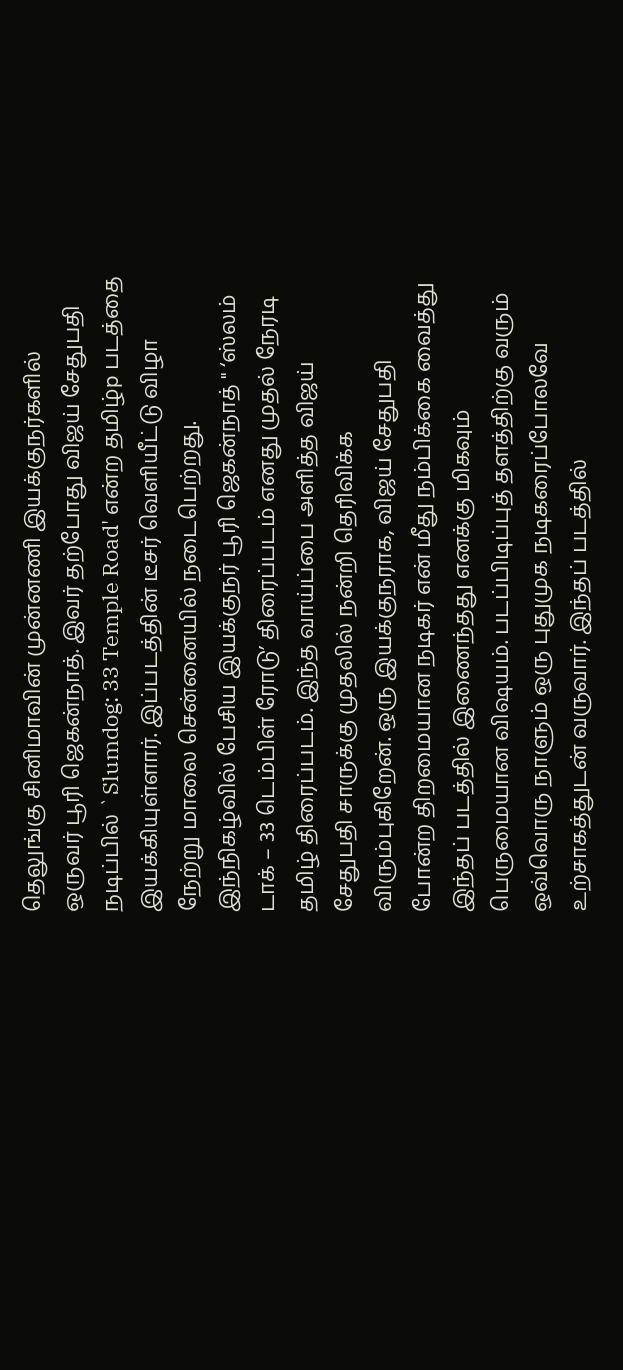தெலுங்கு சினிமாவின் முன்னணி இயக்குநர்களில் ஒருவர் பூரி ஜெகன்நாத். இவர் தற்போது விஜய் சேதுபதி நடிப்பில் `Slumdog: 33 Temple Road' என்ற தமிழ்p படத்தை இயக்கியுள்ளார். இப்படத்தின் டீசர் வெளியீட்டு விழா நேற்று மாலை சென்னையில் நடைபெற்றது. இந்நிகழ்வில் பேசிய இயக்குநர் பூரி ஜெகன்நாத் " ‘ஸ்லம் டாக் – 33 டெம்பிள் ரோடு’ திரைப்படம் எனது முதல் நேரடி தமிழ் திரைப்படம். இந்த வாய்ப்பை அளித்த விஜய் சேதுபதி சாருக்கு முதலில் நன்றி தெரிவிக்க விரும்புகிறேன். ஒரு இயக்குநராக, விஜய் சேதுபதி போன்ற திறமையான நடிகர் என் மீது நம்பிக்கை வைத்து இந்தப் படத்தில் இணைந்தது எனக்கு மிகவும் பெருமையான விஷயம். படப்பிடிப்புத் தளத்திற்கு வரும் ஒவ்வொரு நாளும் ஒரு புதுமுக நடிகரைப்போலவே உற்சாகத்துடன் வருவார். இந்தப் படத்தில்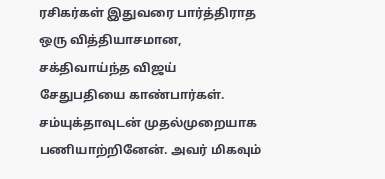ரசிகர்கள் இதுவரை பார்த்திராத ஒரு வித்தியாசமான, சக்திவாய்ந்த விஜய் சேதுபதியை காண்பார்கள்.
சம்யுக்தாவுடன் முதல்முறையாக பணியாற்றினேன். அவர் மிகவும்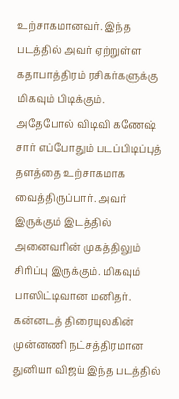உற்சாகமானவர். இந்த படத்தில் அவர் ஏற்றுள்ள கதாபாத்திரம் ரசிகர்களுக்கு மிகவும் பிடிக்கும். அதேபோல் விடிவி கணேஷ் சார் எப்போதும் படப்பிடிப்புத் தளத்தை உற்சாகமாக வைத்திருப்பார். அவர் இருக்கும் இடத்தில் அனைவரின் முகத்திலும் சிரிப்பு இருக்கும். மிகவும் பாஸிட்டிவான மனிதர். கன்னடத் திரையுலகின் முன்னணி நட்சத்திரமான துனியா விஜய் இந்த படத்தில்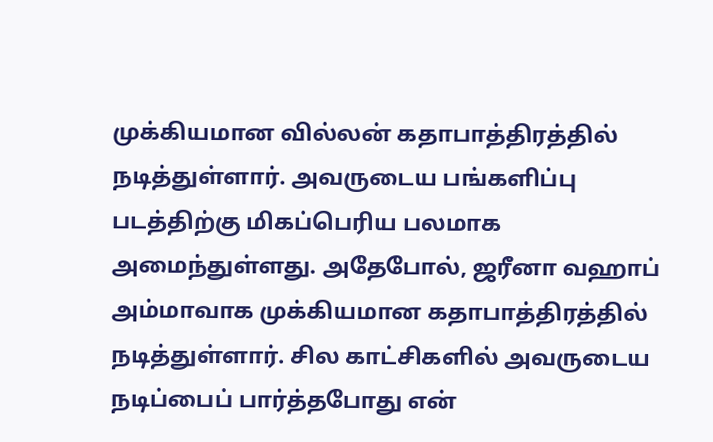முக்கியமான வில்லன் கதாபாத்திரத்தில் நடித்துள்ளார். அவருடைய பங்களிப்பு படத்திற்கு மிகப்பெரிய பலமாக அமைந்துள்ளது. அதேபோல், ஜரீனா வஹாப் அம்மாவாக முக்கியமான கதாபாத்திரத்தில் நடித்துள்ளார். சில காட்சிகளில் அவருடைய நடிப்பைப் பார்த்தபோது என்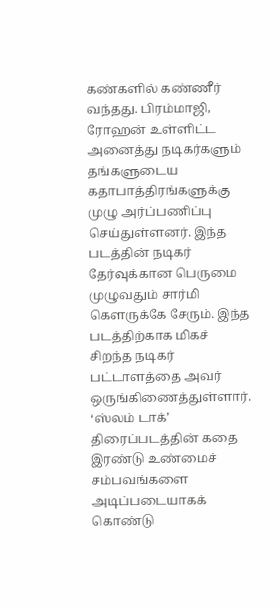கண்களில் கண்ணீர் வந்தது. பிரம்மாஜி, ரோஹன் உள்ளிட்ட அனைத்து நடிகர்களும் தங்களுடைய கதாபாத்திரங்களுக்கு முழு அர்ப்பணிப்பு செய்துள்ளனர். இந்த படத்தின் நடிகர் தேர்வுக்கான பெருமை முழுவதும் சார்மி கௌருக்கே சேரும். இந்த படத்திற்காக மிகச் சிறந்த நடிகர் பட்டாளத்தை அவர் ஒருங்கிணைத்துள்ளார்.
‘ஸ்லம் டாக்’ திரைப்படத்தின் கதை இரண்டு உண்மைச் சம்பவங்களை அடிப்படையாகக் கொண்டு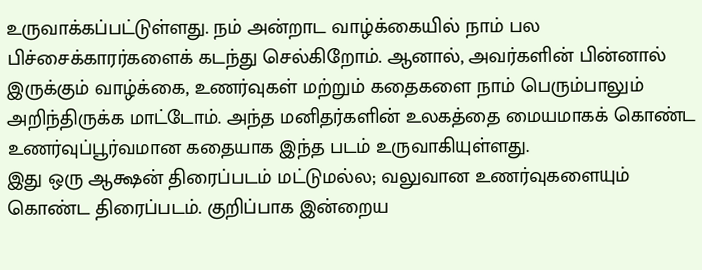உருவாக்கப்பட்டுள்ளது. நம் அன்றாட வாழ்க்கையில் நாம் பல பிச்சைக்காரர்களைக் கடந்து செல்கிறோம். ஆனால், அவர்களின் பின்னால் இருக்கும் வாழ்க்கை, உணர்வுகள் மற்றும் கதைகளை நாம் பெரும்பாலும் அறிந்திருக்க மாட்டோம். அந்த மனிதர்களின் உலகத்தை மையமாகக் கொண்ட உணர்வுப்பூர்வமான கதையாக இந்த படம் உருவாகியுள்ளது.
இது ஒரு ஆக்ஷன் திரைப்படம் மட்டுமல்ல; வலுவான உணர்வுகளையும் கொண்ட திரைப்படம். குறிப்பாக இன்றைய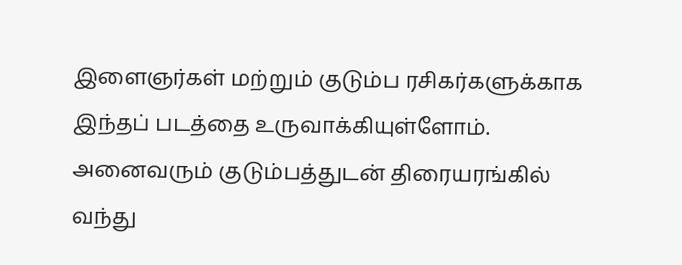இளைஞர்கள் மற்றும் குடும்ப ரசிகர்களுக்காக இந்தப் படத்தை உருவாக்கியுள்ளோம். அனைவரும் குடும்பத்துடன் திரையரங்கில் வந்து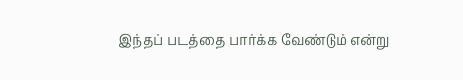இந்தப் படத்தை பார்க்க வேண்டும் என்று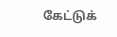கேட்டுக்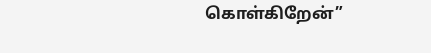கொள்கிறேன்”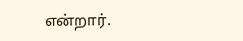என்றார்.